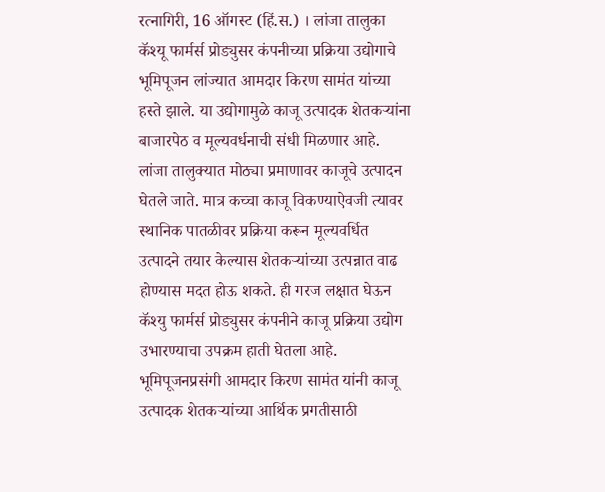रत्नागिरी, 16 ऑगस्ट (हिं.स.) । लांजा तालुका कॅश्यू फार्मर्स प्रोड्युसर कंपनीच्या प्रक्रिया उद्योगाचे भूमिपूजन लांज्यात आमदार किरण सामंत यांच्या हस्ते झाले. या उद्योगामुळे काजू उत्पादक शेतकऱ्यांना बाजारपेठ व मूल्यवर्धनाची संधी मिळणार आहे.
लांजा तालुक्यात मोठ्या प्रमाणावर काजूचे उत्पादन घेतले जाते. मात्र कच्चा काजू विकण्याऐवजी त्यावर स्थानिक पातळीवर प्रक्रिया करून मूल्यवर्धित उत्पादने तयार केल्यास शेतकऱ्यांच्या उत्पन्नात वाढ होण्यास मदत होऊ शकते. ही गरज लक्षात घेऊन कॅश्यु फार्मर्स प्रोड्युसर कंपनीने काजू प्रक्रिया उद्योग उभारण्याचा उपक्रम हाती घेतला आहे.
भूमिपूजनप्रसंगी आमदार किरण सामंत यांनी काजू उत्पादक शेतकऱ्यांच्या आर्थिक प्रगतीसाठी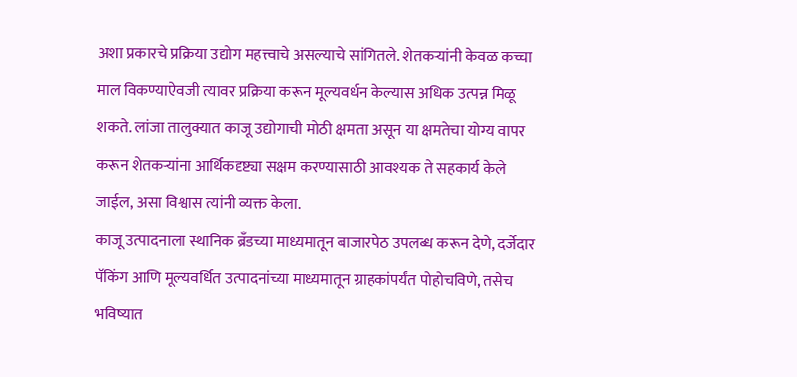अशा प्रकारचे प्रक्रिया उद्योग महत्त्वाचे असल्याचे सांगितले. शेतकऱ्यांनी केवळ कच्चा माल विकण्याऐवजी त्यावर प्रक्रिया करून मूल्यवर्धन केल्यास अधिक उत्पन्न मिळू शकते. लांजा तालुक्यात काजू उद्योगाची मोठी क्षमता असून या क्षमतेचा योग्य वापर करून शेतकऱ्यांना आर्थिकदृष्ट्या सक्षम करण्यासाठी आवश्यक ते सहकार्य केले जाईल, असा विश्वास त्यांनी व्यक्त केला.
काजू उत्पादनाला स्थानिक ब्रँडच्या माध्यमातून बाजारपेठ उपलब्ध करून देणे, दर्जेदार पॅकिंग आणि मूल्यवर्धित उत्पादनांच्या माध्यमातून ग्राहकांपर्यंत पोहोचविणे, तसेच भविष्यात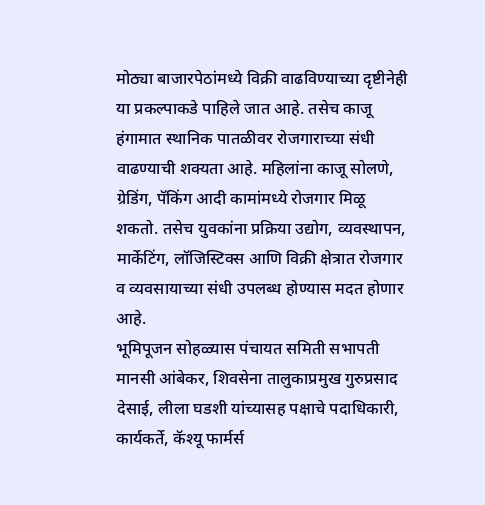मोठ्या बाजारपेठांमध्ये विक्री वाढविण्याच्या दृष्टीनेही या प्रकल्पाकडे पाहिले जात आहे. तसेच काजू हंगामात स्थानिक पातळीवर रोजगाराच्या संधी वाढण्याची शक्यता आहे. महिलांना काजू सोलणे, ग्रेडिंग, पॅकिंग आदी कामांमध्ये रोजगार मिळू शकतो. तसेच युवकांना प्रक्रिया उद्योग, व्यवस्थापन, मार्केटिंग, लॉजिस्टिक्स आणि विक्री क्षेत्रात रोजगार व व्यवसायाच्या संधी उपलब्ध होण्यास मदत होणार आहे.
भूमिपूजन सोहळ्यास पंचायत समिती सभापती मानसी आंबेकर, शिवसेना तालुकाप्रमुख गुरुप्रसाद देसाई, लीला घडशी यांच्यासह पक्षाचे पदाधिकारी, कार्यकर्ते, कॅश्यू फार्मर्स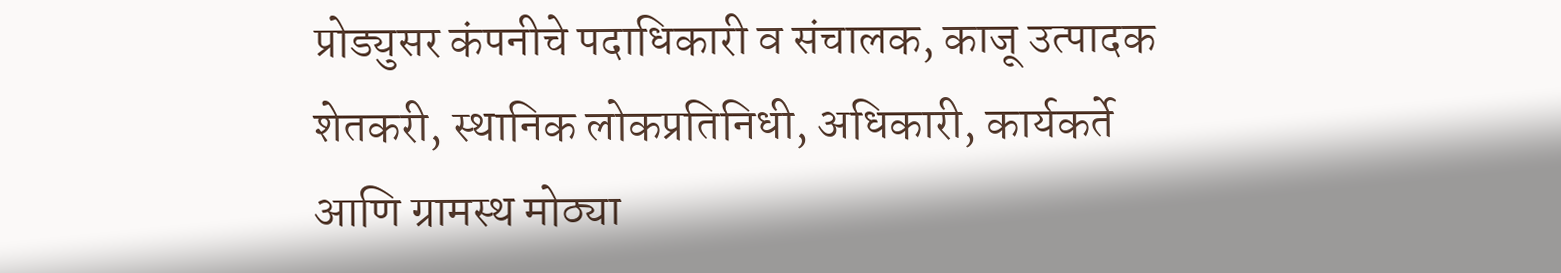प्रोड्युसर कंपनीचे पदाधिकारी व संचालक, काजू उत्पादक शेतकरी, स्थानिक लोकप्रतिनिधी, अधिकारी, कार्यकर्ते आणि ग्रामस्थ मोठ्या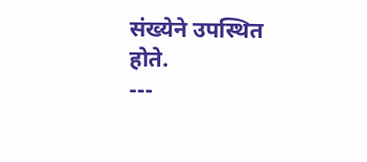संख्येने उपस्थित होते.
---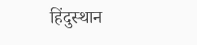हिंदुस्थान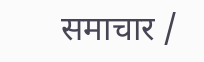समाचार /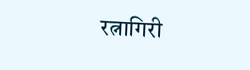रत्नागिरी